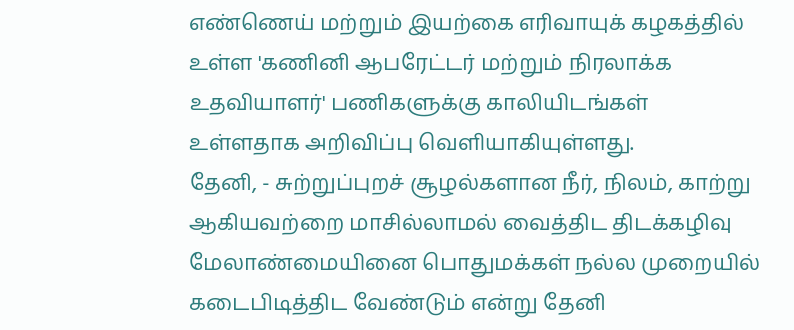எண்ணெய் மற்றும் இயற்கை எரிவாயுக் கழகத்தில் உள்ள 'கணினி ஆபரேட்டர் மற்றும் நிரலாக்க உதவியாளர்' பணிகளுக்கு காலியிடங்கள் உள்ளதாக அறிவிப்பு வெளியாகியுள்ளது.
தேனி, - சுற்றுப்புறச் சூழல்களான நீர், நிலம், காற்று ஆகியவற்றை மாசில்லாமல் வைத்திட திடக்கழிவு மேலாண்மையினை பொதுமக்கள் நல்ல முறையில் கடைபிடித்திட வேண்டும் என்று தேனி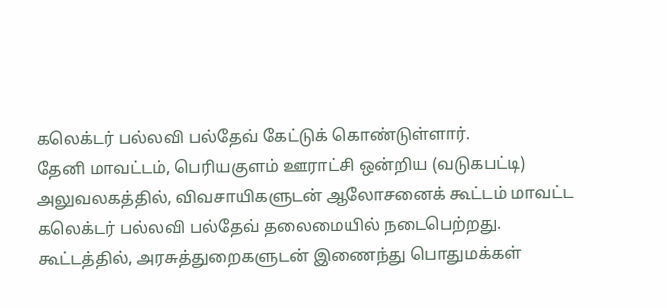கலெக்டர் பல்லவி பல்தேவ் கேட்டுக் கொண்டுள்ளார்.
தேனி மாவட்டம், பெரியகுளம் ஊராட்சி ஒன்றிய (வடுகபட்டி) அலுவலகத்தில், விவசாயிகளுடன் ஆலோசனைக் கூட்டம் மாவட்ட கலெக்டர் பல்லவி பல்தேவ் தலைமையில் நடைபெற்றது.
கூட்டத்தில், அரசுத்துறைகளுடன் இணைந்து பொதுமக்கள்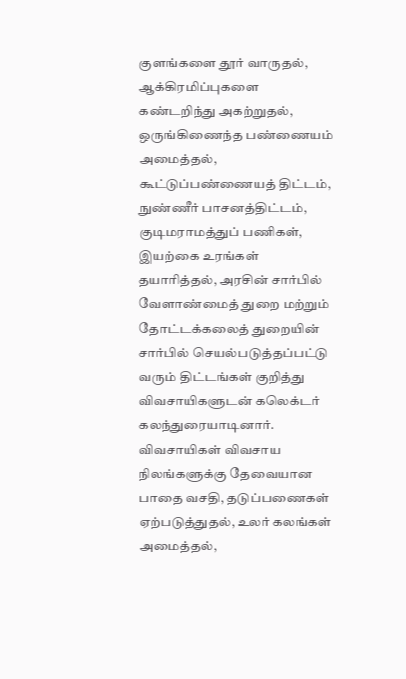குளங்களை தூர் வாருதல், ஆக்கிரமிப்புகளை கண்டறிந்து அகற்றுதல், ஒருங்கிணைந்த பண்ணையம் அமைத்தல், கூட்டுப்பண்ணையத் திட்டம், நுண்ணீர் பாசனத்திட்டம், குடிமராமத்துப் பணிகள், இயற்கை உரங்கள் தயாரித்தல், அரசின் சார்பில் வேளாண்மைத் துறை மற்றும் தோட்டக்கலைத் துறையின் சார்பில் செயல்படுத்தப்பட்டு வரும் திட்டங்கள் குறித்து விவசாயிகளுடன் கலெக்டர் கலந்துரையாடினார்.
விவசாயிகள் விவசாய நிலங்களுக்கு தேவையான பாதை வசதி, தடுப்பணைகள் ஏற்படுத்துதல், உலர் கலங்கள் அமைத்தல்,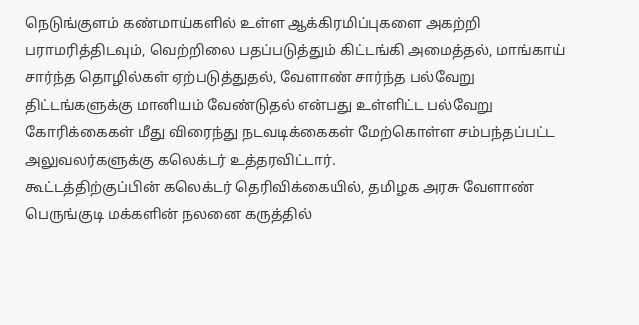நெடுங்குளம் கண்மாய்களில் உள்ள ஆக்கிரமிப்புகளை அகற்றி பராமரித்திடவும், வெற்றிலை பதப்படுத்தும் கிட்டங்கி அமைத்தல், மாங்காய் சார்ந்த தொழில்கள் ஏற்படுத்துதல், வேளாண் சார்ந்த பல்வேறு திட்டங்களுக்கு மானியம் வேண்டுதல் என்பது உள்ளிட்ட பல்வேறு கோரிக்கைகள் மீது விரைந்து நடவடிக்கைகள் மேற்கொள்ள சம்பந்தப்பட்ட அலுவலர்களுக்கு கலெக்டர் உத்தரவிட்டார்.
கூட்டத்திற்குப்பின் கலெக்டர் தெரிவிக்கையில், தமிழக அரசு வேளாண் பெருங்குடி மக்களின் நலனை கருத்தில்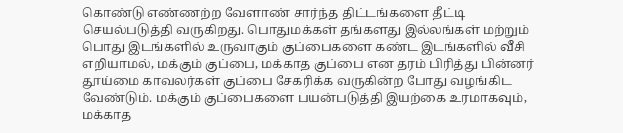கொண்டு எண்ணற்ற வேளாண் சார்ந்த திட்டங்களை தீட்டி செயல்படுத்தி வருகிறது. பொதுமக்கள் தங்களது இல்லங்கள் மற்றும் பொது இடங்களில் உருவாகும் குப்பைகளை கண்ட இடங்களில் வீசி எறியாமல், மக்கும் குப்பை, மக்காத குப்பை என தரம் பிரித்து பின்னர் தூய்மை காவலர்கள் குப்பை சேகரிக்க வருகின்ற போது வழங்கிட வேண்டும். மக்கும் குப்பைகளை பயன்படுத்தி இயற்கை உரமாகவும், மக்காத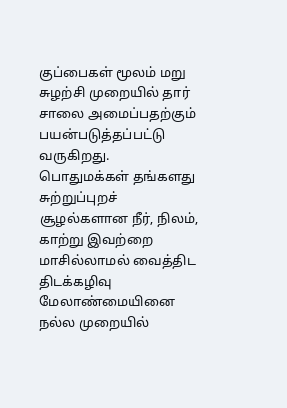குப்பைகள் மூலம் மறு சுழற்சி முறையில் தார் சாலை அமைப்பதற்கும் பயன்படுத்தப்பட்டு வருகிறது. பொதுமக்கள் தங்களது சுற்றுப்புறச் சூழல்களான நீர், நிலம், காற்று இவற்றை மாசில்லாமல் வைத்திட திடக்கழிவு மேலாண்மையினை நல்ல முறையில்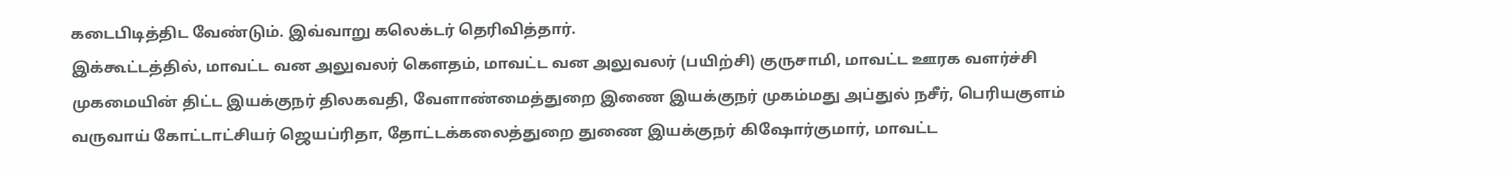கடைபிடித்திட வேண்டும். இவ்வாறு கலெக்டர் தெரிவித்தார்.
இக்கூட்டத்தில், மாவட்ட வன அலுவலர் கௌதம், மாவட்ட வன அலுவலர் (பயிற்சி) குருசாமி, மாவட்ட ஊரக வளர்ச்சி முகமையின் திட்ட இயக்குநர் திலகவதி, வேளாண்மைத்துறை இணை இயக்குநர் முகம்மது அப்துல் நசீர், பெரியகுளம் வருவாய் கோட்டாட்சியர் ஜெயப்ரிதா, தோட்டக்கலைத்துறை துணை இயக்குநர் கிஷோர்குமார், மாவட்ட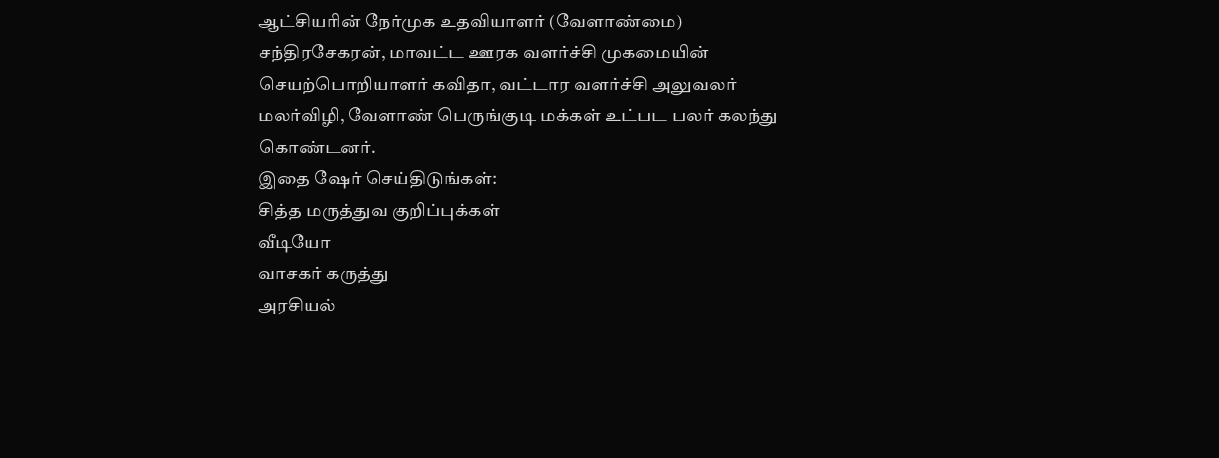ஆட்சியரின் நேர்முக உதவியாளர் (வேளாண்மை) சந்திரசேகரன், மாவட்ட ஊரக வளர்ச்சி முகமையின் செயற்பொறியாளர் கவிதா, வட்டார வளர்ச்சி அலுவலர் மலர்விழி, வேளாண் பெருங்குடி மக்கள் உட்பட பலர் கலந்து கொண்டனர்.
இதை ஷேர் செய்திடுங்கள்:
சித்த மருத்துவ குறிப்புக்கள்
வீடியோ
வாசகர் கருத்து
அரசியல்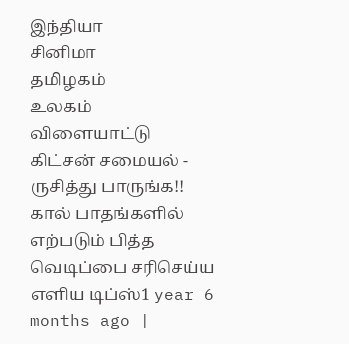இந்தியா
சினிமா
தமிழகம்
உலகம்
விளையாட்டு
கிட்சன் சமையல் - ருசித்து பாருங்க!!
கால் பாதங்களில் எற்படும் பித்த வெடிப்பை சரிசெய்ய எளிய டிப்ஸ்1 year 6 months ago |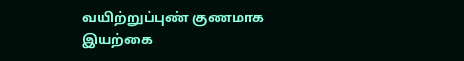வயிற்றுப்புண் குணமாக இயற்கை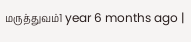மருத்துவம்1 year 6 months ago |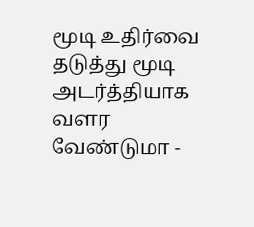மூடி உதிர்வை தடுத்து மூடி அடர்த்தியாக வளர வேண்டுமா -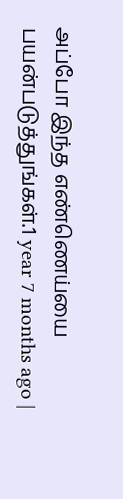அப்போ இந்த எண்ணெய்யை பயன்படுத்துங்கள்.1 year 7 months ago |